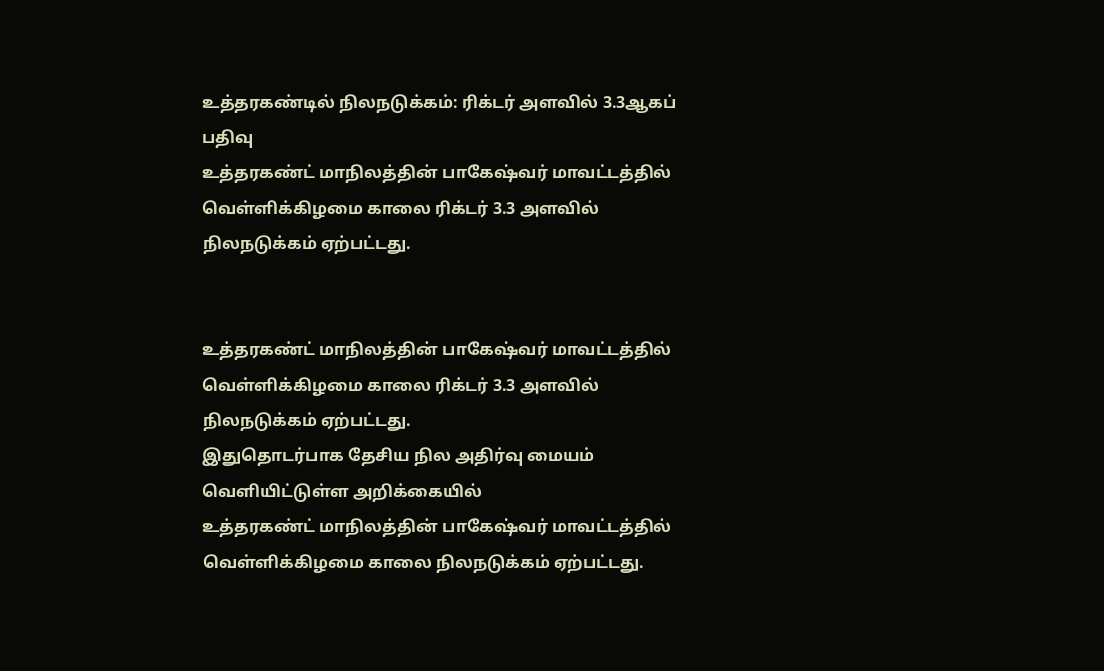உத்தரகண்டில் நிலநடுக்கம்: ரிக்டர் அளவில் 3.3ஆகப் பதிவு
உத்தரகண்ட் மாநிலத்தின் பாகேஷ்வர் மாவட்டத்தில் வெள்ளிக்கிழமை காலை ரிக்டர் 3.3 அளவில் நிலநடுக்கம் ஏற்பட்டது.


உத்தரகண்ட் மாநிலத்தின் பாகேஷ்வர் மாவட்டத்தில் வெள்ளிக்கிழமை காலை ரிக்டர் 3.3 அளவில் நிலநடுக்கம் ஏற்பட்டது.
இதுதொடர்பாக தேசிய நில அதிர்வு மையம் வெளியிட்டுள்ள அறிக்கையில்
உத்தரகண்ட் மாநிலத்தின் பாகேஷ்வர் மாவட்டத்தில் வெள்ளிக்கிழமை காலை நிலநடுக்கம் ஏற்பட்டது.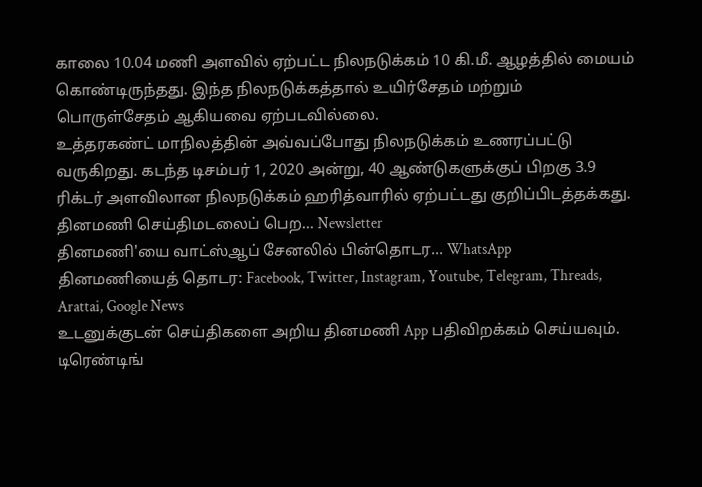காலை 10.04 மணி அளவில் ஏற்பட்ட நிலநடுக்கம் 10 கி.மீ. ஆழத்தில் மையம் கொண்டிருந்தது. இந்த நிலநடுக்கத்தால் உயிர்சேதம் மற்றும் பொருள்சேதம் ஆகியவை ஏற்படவில்லை.
உத்தரகண்ட் மாநிலத்தின் அவ்வப்போது நிலநடுக்கம் உணரப்பட்டு வருகிறது. கடந்த டிசம்பர் 1, 2020 அன்று, 40 ஆண்டுகளுக்குப் பிறகு 3.9 ரிக்டர் அளவிலான நிலநடுக்கம் ஹரித்வாரில் ஏற்பட்டது குறிப்பிடத்தக்கது.
தினமணி செய்திமடலைப் பெற... Newsletter
தினமணி'யை வாட்ஸ்ஆப் சேனலில் பின்தொடர... WhatsApp
தினமணியைத் தொடர: Facebook, Twitter, Instagram, Youtube, Telegram, Threads, Arattai, Google News
உடனுக்குடன் செய்திகளை அறிய தினமணி App பதிவிறக்கம் செய்யவும்.
டிரெண்டிங்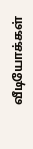வீடியோக்கள்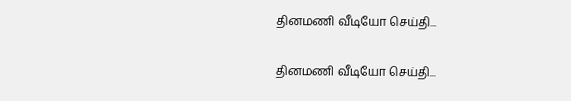தினமணி வீடியோ செய்தி...

தினமணி வீடியோ செய்தி...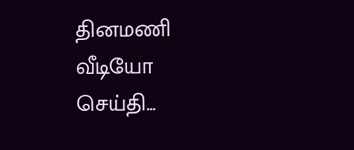தினமணி வீடியோ செய்தி...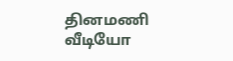தினமணி வீடியோ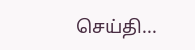செய்தி...